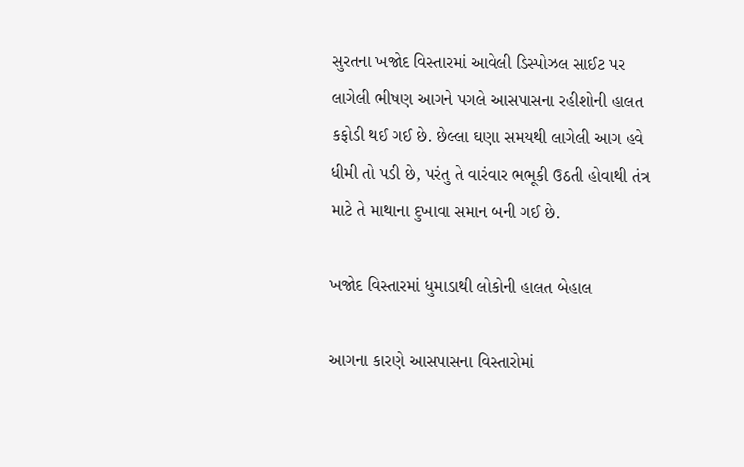સુરતના ખજોદ વિસ્તારમાં આવેલી ડિસ્પોઝલ સાઈટ પર લાગેલી ભીષણ આગને પગલે આસપાસના રહીશોની હાલત કફોડી થઈ ગઈ છે. છેલ્લા ઘણા સમયથી લાગેલી આગ હવે ધીમી તો પડી છે, પરંતુ તે વારંવાર ભભૂકી ઉઠતી હોવાથી તંત્ર માટે તે માથાના દુખાવા સમાન બની ગઈ છે.

ખજોદ વિસ્તારમાં ધુમાડાથી લોકોની હાલત બેહાલ

આગના કારણે આસપાસના વિસ્તારોમાં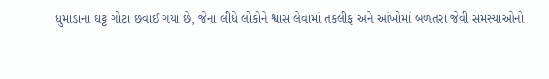ધુમાડાના ઘટ્ટ ગોટા છવાઈ ગયા છે, જેના લીધે લોકોને શ્વાસ લેવામાં તકલીફ અને આંખોમાં બળતરા જેવી સમસ્યાઓનો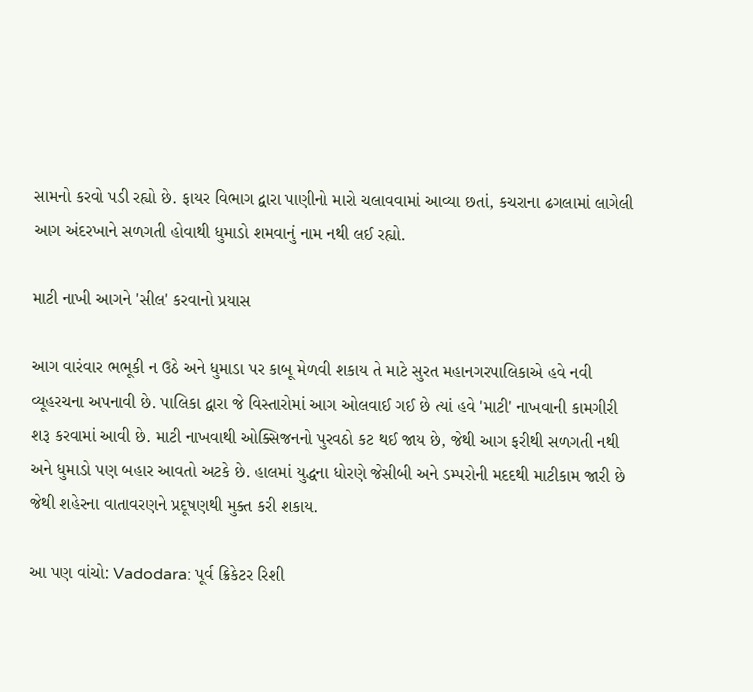સામનો કરવો પડી રહ્યો છે. ફાયર વિભાગ દ્વારા પાણીનો મારો ચલાવવામાં આવ્યા છતાં, કચરાના ઢગલામાં લાગેલી આગ અંદરખાને સળગતી હોવાથી ધુમાડો શમવાનું નામ નથી લઈ રહ્યો.

માટી નાખી આગને 'સીલ' કરવાનો પ્રયાસ

આગ વારંવાર ભભૂકી ન ઉઠે અને ધુમાડા પર કાબૂ મેળવી શકાય તે માટે સુરત મહાનગરપાલિકાએ હવે નવી વ્યૂહરચના અપનાવી છે. પાલિકા દ્વારા જે વિસ્તારોમાં આગ ઓલવાઈ ગઈ છે ત્યાં હવે 'માટી' નાખવાની કામગીરી શરૂ કરવામાં આવી છે. માટી નાખવાથી ઓક્સિજનનો પુરવઠો કટ થઈ જાય છે, જેથી આગ ફરીથી સળગતી નથી અને ધુમાડો પણ બહાર આવતો અટકે છે. હાલમાં યુદ્ધના ધોરણે જેસીબી અને ડમ્પરોની મદદથી માટીકામ જારી છે જેથી શહેરના વાતાવરણને પ્રદૂષણથી મુક્ત કરી શકાય.

આ પણ વાંચો: Vadodara: પૂર્વ ક્રિકેટર રિશી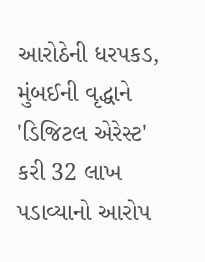આરોઠેની ધરપકડ, મુંબઈની વૃદ્ધાને 'ડિજિટલ એરેસ્ટ' કરી 32 લાખ પડાવ્યાનો આરોપ